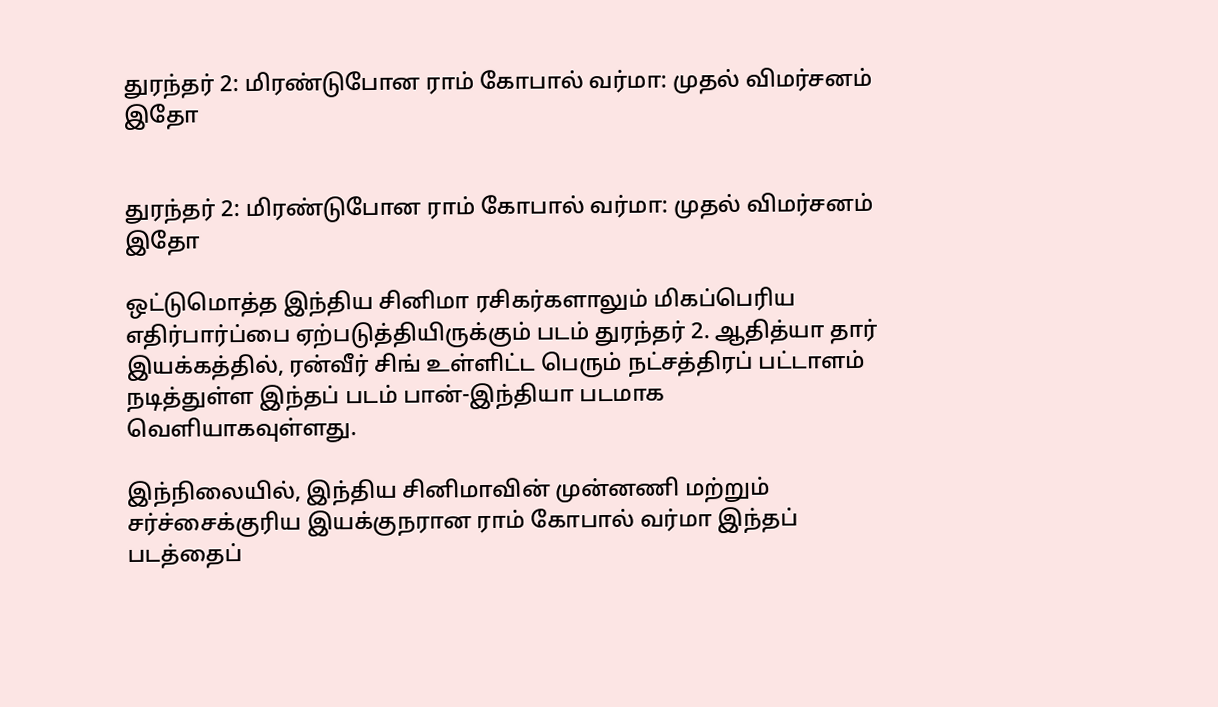துரந்தர் 2: மிரண்டுபோன ராம் கோபால் வர்மா: முதல் விமர்சனம் இதோ


துரந்தர் 2: மிரண்டுபோன ராம் கோபால் வர்மா: முதல் விமர்சனம் இதோ

ஒட்டுமொத்த இந்திய சினிமா ரசிகர்களாலும் மிகப்பெரிய எதிர்பார்ப்பை ஏற்படுத்தியிருக்கும் படம் துரந்தர் 2. ஆதித்யா தார் இயக்கத்தில், ரன்வீர் சிங் உள்ளிட்ட பெரும் நட்சத்திரப் பட்டாளம் நடித்துள்ள இந்தப் படம் பான்-இந்தியா படமாக வெளியாகவுள்ளது.

இந்நிலையில், இந்திய சினிமாவின் முன்னணி மற்றும் சர்ச்சைக்குரிய இயக்குநரான ராம் கோபால் வர்மா இந்தப் படத்தைப்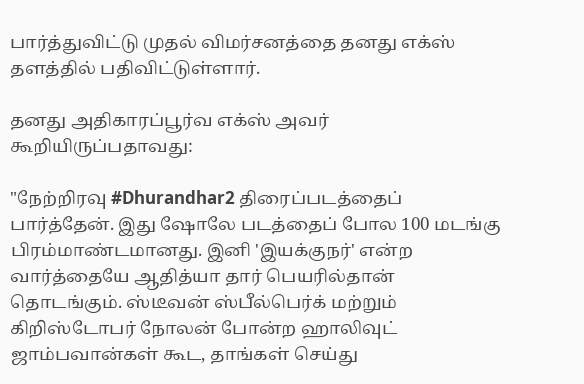பார்த்துவிட்டு முதல் விமர்சனத்தை தனது எக்ஸ் தளத்தில் பதிவிட்டுள்ளார்.

தனது அதிகாரப்பூர்வ எக்ஸ் அவர் கூறியிருப்பதாவது:

"நேற்றிரவு #Dhurandhar2 திரைப்படத்தைப் பார்த்தேன். இது ஷோலே படத்தைப் போல 100 மடங்கு பிரம்மாண்டமானது. இனி 'இயக்குநர்' என்ற வார்த்தையே ஆதித்யா தார் பெயரில்தான் தொடங்கும். ஸ்டீவன் ஸ்பீல்பெர்க் மற்றும் கிறிஸ்டோபர் நோலன் போன்ற ஹாலிவுட் ஜாம்பவான்கள் கூட, தாங்கள் செய்து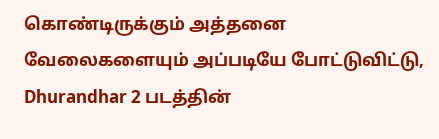கொண்டிருக்கும் அத்தனை வேலைகளையும் அப்படியே போட்டுவிட்டு, Dhurandhar 2 படத்தின்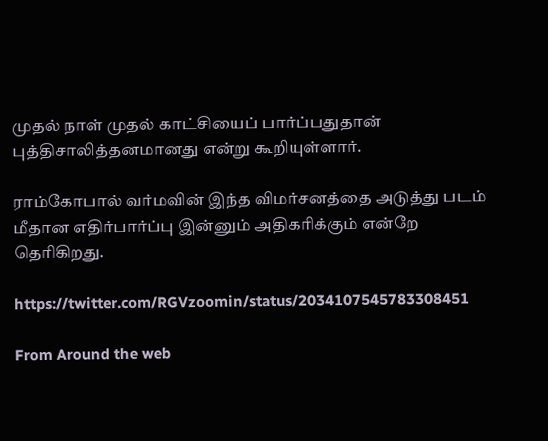முதல் நாள் முதல் காட்சியைப் பார்ப்பதுதான் புத்திசாலித்தனமானது என்று கூறியுள்ளார்.

ராம்கோபால் வர்மவின் இந்த விமர்சனத்தை அடுத்து படம் மீதான எதிர்பார்ப்பு இன்னும் அதிகரிக்கும் என்றே தெரிகிறது.

https://twitter.com/RGVzoomin/status/2034107545783308451

From Around the web